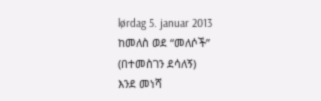lørdag 5. januar 2013
ከመለስ ወደ “መለሶች”
(በተመስገን ደሳለኝ)
እንደ መነሻ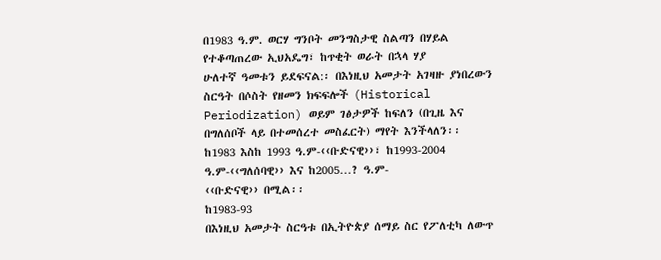በ1983 ዓ.ም. ወርሃ ግንቦት መንግስታዊ ስልጣን በሃይል የተቆጣጠረው ኢህአዴግ፣ ከጥቂት ወራት በኋላ ሃያ
ሁለተኛ ዓመቱን ይደፍናል:፡ በእነዚህ አመታት አገዛዙ ያነበረውን ስርዓት በሶስት የዘመን ክፍፍሎች (Historical
Periodization) ወይም ገፅታዎች ከፍለን (በጊዜ እና በግለሰቦች ላይ በተመሰረተ መስፈርት) ማየት እንችላለን፡፡
ከ1983 እስከ 1993 ዓ.ም-‹‹ቡድናዊ››፣ ከ1993-2004 ዓ.ም-‹‹ግለሰባዊ›› እና ከ2005…? ዓ.ም-
‹‹ቡድናዊ›› በሚል፡፡
ከ1983-93
በእነዚህ አመታት ስርዓቱ በኢትዮጵያ ሰማይ ስር የፖለቲካ ለውጥ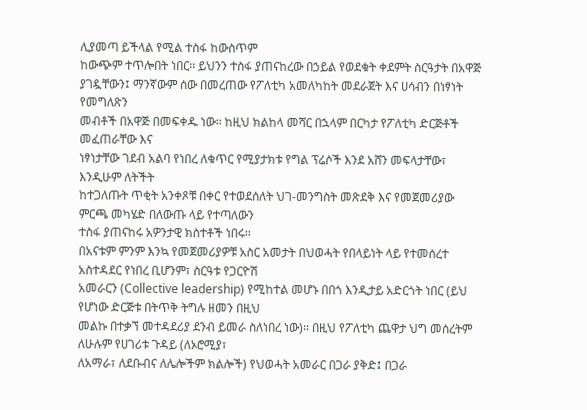ሊያመጣ ይችላል የሚል ተስፋ ከውስጥም
ከውጭም ተጥሎበት ነበር፡፡ ይህንን ተስፋ ያጠናከረው በኃይል የወደቁት ቀደምት ስርዓታት በአዋጅ
ያገዷቸውን፤ ማንኛውም ሰው በመረጠው የፖለቲካ አመለካከት መደራጀት እና ሀሳብን በነፃነት የመግለጽን
መብቶች በአዋጅ በመፍቀዱ ነው፡፡ ከዚህ ክልከላ መሻር በኋላም በርካታ የፖለቲካ ድርጅቶች መፈጠራቸው እና
ነፃነታቸው ገደብ አልባ የነበረ ለቁጥር የሚያታክቱ የግል ፕሬሶች እንደ አሸን መፍላታቸው፣ እንዲሁም ለትችት
ከተጋለጡት ጥቂት አንቀጾቹ በቀር የተወደሰለት ህገ-መንግስት መጽደቅ እና የመጀመሪያው ምርጫ መካሄድ በለውጡ ላይ የተጣለውን
ተስፋ ያጠናከሩ አዎንታዊ ክስተቶች ነበሩ፡፡
በአናቱም ምንም እንኳ የመጀመሪያዎቹ አስር አመታት በህወሓት የበላይነት ላይ የተመሰረተ አስተዳደር የነበረ ቢሆንም፣ ስርዓቱ የጋርዮሽ
አመራርን (Collective leadership) የሚከተል መሆኑ በበጎ እንዲታይ አድርጎት ነበር (ይህ የሆነው ድርጅቱ በትጥቅ ትግሉ ዘመን በዚህ
መልኩ በተቃኘ መተዳደሪያ ደንብ ይመራ ስለነበረ ነው)፡፡ በዚህ የፖለቲካ ጨዋታ ህግ መሰረትም ለሁሉም የሀገሪቱ ጉዳይ (ለኦሮሚያ፣
ለአማራ፣ ለደቡብና ለሌሎችም ክልሎች) የህወሓት አመራር በጋራ ያቅድ፤ በጋራ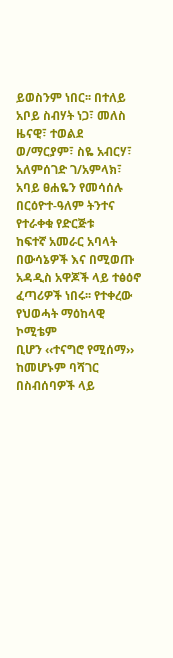ይወስንም ነበር፡፡ በተለይ አቦይ ስብሃት ነጋ፣ መለስ
ዜናዊ፣ ተወልደ ወ/ማርያም፣ ስዬ አብርሃ፣ አለምሰገድ ገ/አምላክ፣ አባይ ፀሐዬን የመሳሰሉ በርዕዮተ-ዓለም ትንተና የተራቀቁ የድርጅቱ
ከፍተኛ አመራር አባላት በውሳኔዎች እና በሚወጡ አዳዲስ አዋጆች ላይ ተፅዕኖ ፈጣሪዎች ነበሩ፡፡ የተቀረው የህወሓት ማዕከላዊ ኮሚቴም
ቢሆን ‹‹ተናግሮ የሚሰማ›› ከመሆኑም ባሻገር በስብሰባዎች ላይ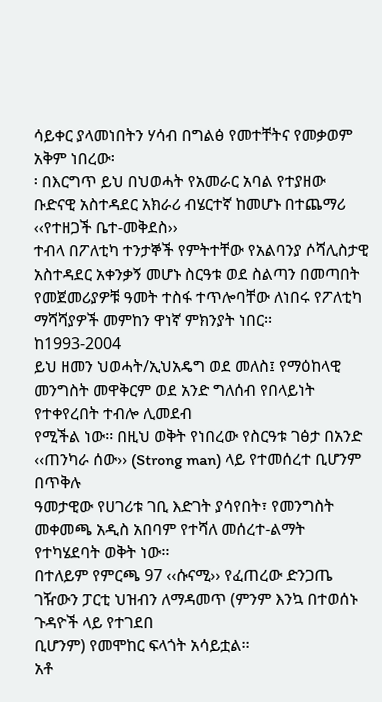ሳይቀር ያላመነበትን ሃሳብ በግልፅ የመተቸትና የመቃወም አቅም ነበረው፡
፡ በእርግጥ ይህ በህወሓት የአመራር አባል የተያዘው ቡድናዊ አስተዳደር አክራሪ ብሄርተኛ ከመሆኑ በተጨማሪ ‹‹የተዘጋች ቤተ-መቅደስ››
ተብላ በፖለቲካ ተንታኞች የምትተቸው የአልባንያ ሶሻሊስታዊ አስተዳደር አቀንቃኝ መሆኑ ስርዓቱ ወደ ስልጣን በመጣበት
የመጀመሪያዎቹ ዓመት ተስፋ ተጥሎባቸው ለነበሩ የፖለቲካ ማሻሻያዎች መምከን ዋነኛ ምክንያት ነበር፡፡
ከ1993-2004
ይህ ዘመን ህወሓት/ኢህአዴግ ወደ መለስ፤ የማዕከላዊ መንግስት መዋቅርም ወደ አንድ ግለሰብ የበላይነት የተቀየረበት ተብሎ ሊመደብ
የሚችል ነው፡፡ በዚህ ወቅት የነበረው የስርዓቱ ገፅታ በአንድ ‹‹ጠንካራ ሰው›› (Strong man) ላይ የተመሰረተ ቢሆንም በጥቅሉ
ዓመታዊው የሀገሪቱ ገቢ እድገት ያሳየበት፣ የመንግስት መቀመጫ አዲስ አበባም የተሻለ መሰረተ-ልማት የተካሄደባት ወቅት ነው፡፡
በተለይም የምርጫ 97 ‹‹ሱናሚ›› የፈጠረው ድንጋጤ ገዥውን ፓርቲ ህዝብን ለማዳመጥ (ምንም እንኳ በተወሰኑ ጉዳዮች ላይ የተገደበ
ቢሆንም) የመሞከር ፍላጎት አሳይቷል፡፡
አቶ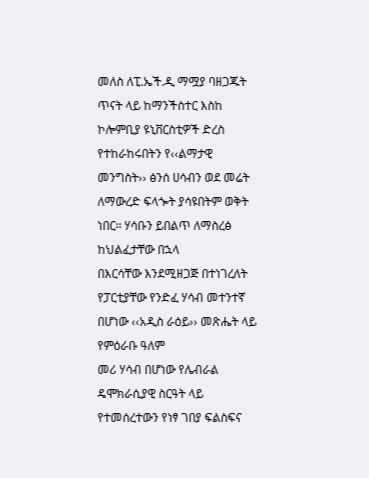መለስ ለፒ.ኤች.ዲ ማሟያ ባዘጋጁት ጥናት ላይ ከማንችስተር እስከ ኮሎምቢያ ዩኒቨርስቲዎች ድረስ የተከራከሩበትን የ‹‹ልማታዊ
መንግስት›› ፅንሰ ሀሳብን ወደ መሬት ለማውረድ ፍላጐት ያሳዩበትም ወቅት ነበር፡፡ ሃሳቡን ይበልጥ ለማስረፅ ከህልፈታቸው በኋላ
በእርሳቸው እንደሚዘጋጅ በተነገረለት የፓርቲያቸው የንድፈ ሃሳብ መተንተኛ በሆነው ‹‹አዲስ ራዕይ›› መጽሔት ላይ የምዕራቡ ዓለም
መሪ ሃሳብ በሆነው የሌብራል ዴሞክራሲያዊ ስርዓት ላይ የተመሰረተውን የነፃ ገበያ ፍልስፍና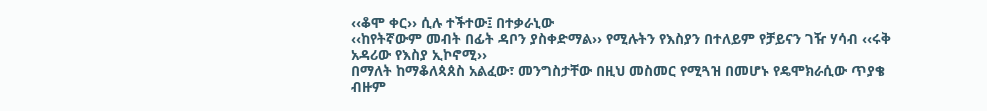‹‹ቆሞ ቀር›› ሲሉ ተችተው፤ በተቃራኒው
‹‹ከየትኛውም መብት በፊት ዳቦን ያስቀድማል›› የሚሉትን የእስያን በተለይም የቻይናን ገዥ ሃሳብ ‹‹ሩቅ አዳሪው የእስያ ኢኮኖሚ››
በማለት ከማቆለጳጰስ አልፈው፣ መንግስታቸው በዚህ መስመር የሚጓዝ በመሆኑ የዴሞክራሲው ጥያቄ ብዙም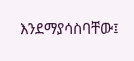እንደማያሳስባቸው፤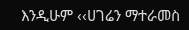እንዲሁም ‹‹ሀገሬን ማተራመስ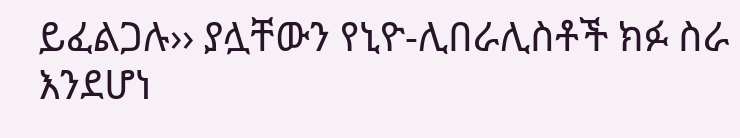ይፈልጋሉ›› ያሏቸውን የኒዮ-ሊበራሊስቶች ክፉ ስራ እንደሆነ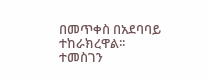በመጥቀስ በአደባባይ ተከራክረዋል፡፡
ተመስገን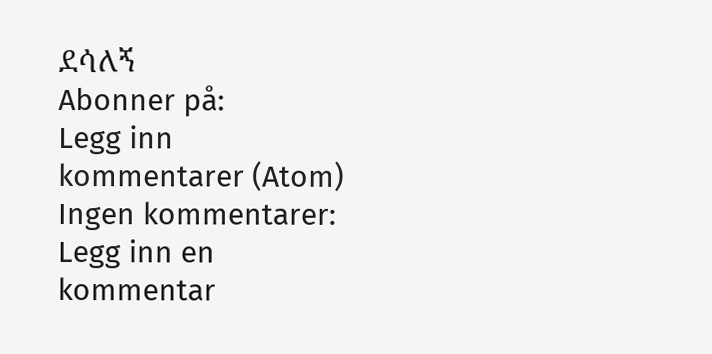ደሳለኝ
Abonner på:
Legg inn kommentarer (Atom)
Ingen kommentarer:
Legg inn en kommentar